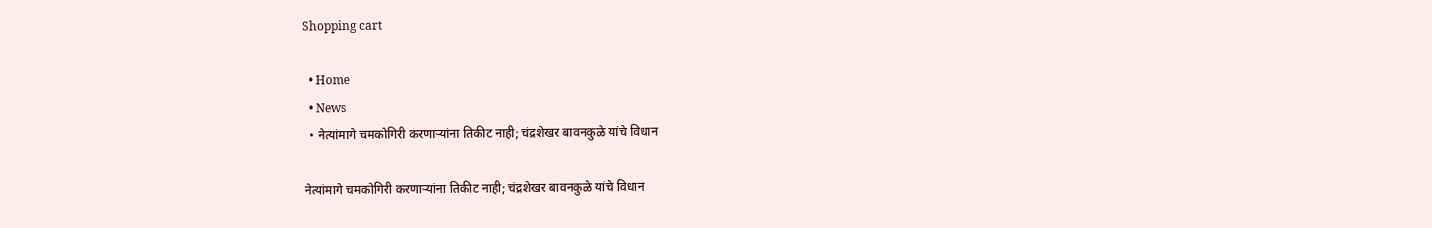Shopping cart

  • Home
  • News
  • नेत्यांमागे चमकोगिरी करणाऱ्यांना तिकीट नाही; चंद्रशेखर बावनकुळे यांचे विधान

नेत्यांमागे चमकोगिरी करणाऱ्यांना तिकीट नाही; चंद्रशेखर बावनकुळे यांचे विधान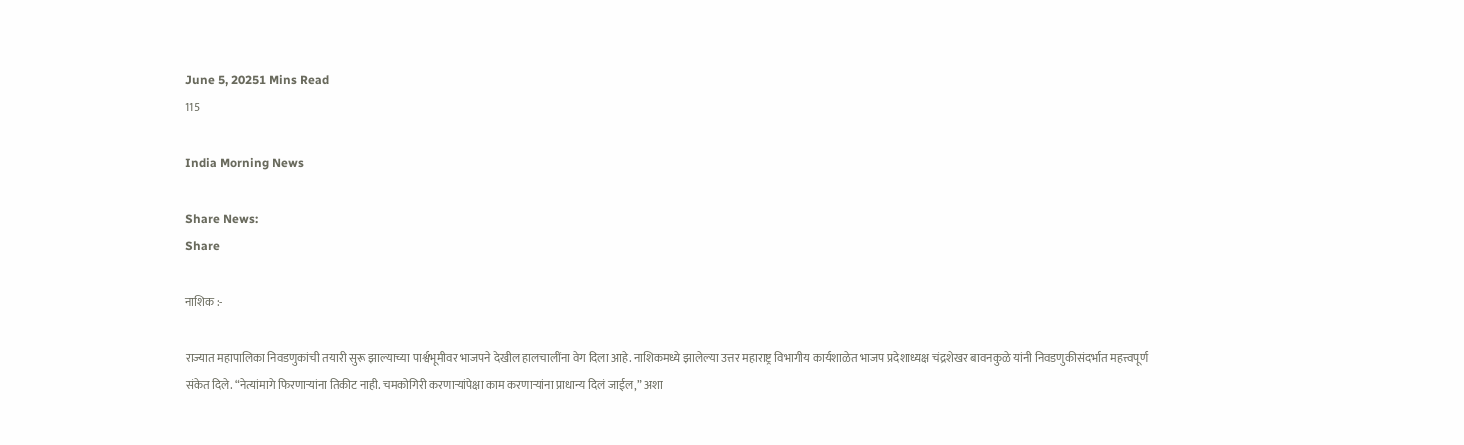June 5, 20251 Mins Read
115

India Morning News

Share News:
Share

नाशिक :-

राज्यात महापालिका निवडणुकांची तयारी सुरू झाल्याच्या पार्श्वभूमीवर भाजपने देखील हालचालींना वेग दिला आहे. नाशिकमध्ये झालेल्या उत्तर महाराष्ट्र विभागीय कार्यशाळेत भाजप प्रदेशाध्यक्ष चंद्रशेखर बावनकुळे यांनी निवडणुकीसंदर्भात महत्त्वपूर्ण संकेत दिले. “नेत्यांमागे फिरणाऱ्यांना तिकीट नाही. चमकोगिरी करणाऱ्यांपेक्षा काम करणाऱ्यांना प्राधान्य दिलं जाईल,” अशा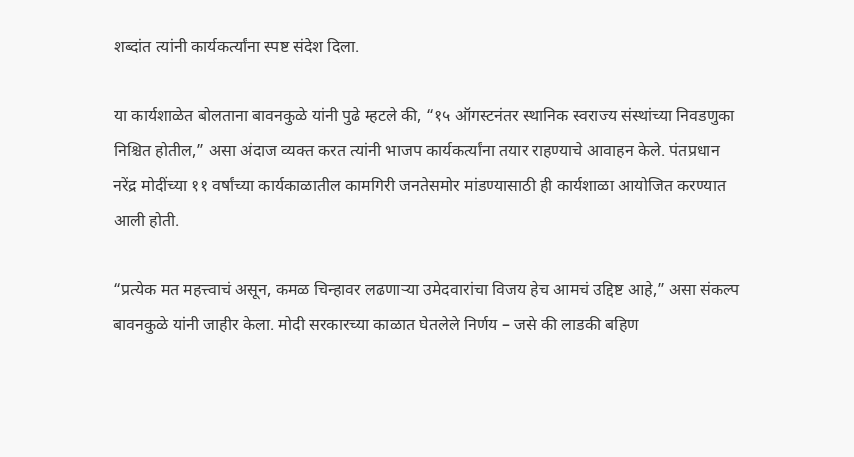शब्दांत त्यांनी कार्यकर्त्यांना स्पष्ट संदेश दिला.

या कार्यशाळेत बोलताना बावनकुळे यांनी पुढे म्हटले की, “१५ ऑगस्टनंतर स्थानिक स्वराज्य संस्थांच्या निवडणुका निश्चित होतील,” असा अंदाज व्यक्त करत त्यांनी भाजप कार्यकर्त्यांना तयार राहण्याचे आवाहन केले. पंतप्रधान नरेंद्र मोदींच्या ११ वर्षांच्या कार्यकाळातील कामगिरी जनतेसमोर मांडण्यासाठी ही कार्यशाळा आयोजित करण्यात आली होती.

“प्रत्येक मत महत्त्वाचं असून, कमळ चिन्हावर लढणाऱ्या उमेदवारांचा विजय हेच आमचं उद्दिष्ट आहे,” असा संकल्प बावनकुळे यांनी जाहीर केला. मोदी सरकारच्या काळात घेतलेले निर्णय – जसे की लाडकी बहिण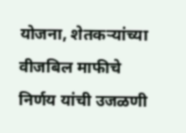योजना, शेतकऱ्यांच्या वीजबिल माफीचे निर्णय यांची उजळणी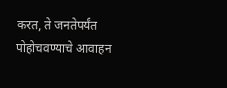करत, ते जनतेपर्यंत पोहोचवण्याचे आवाहन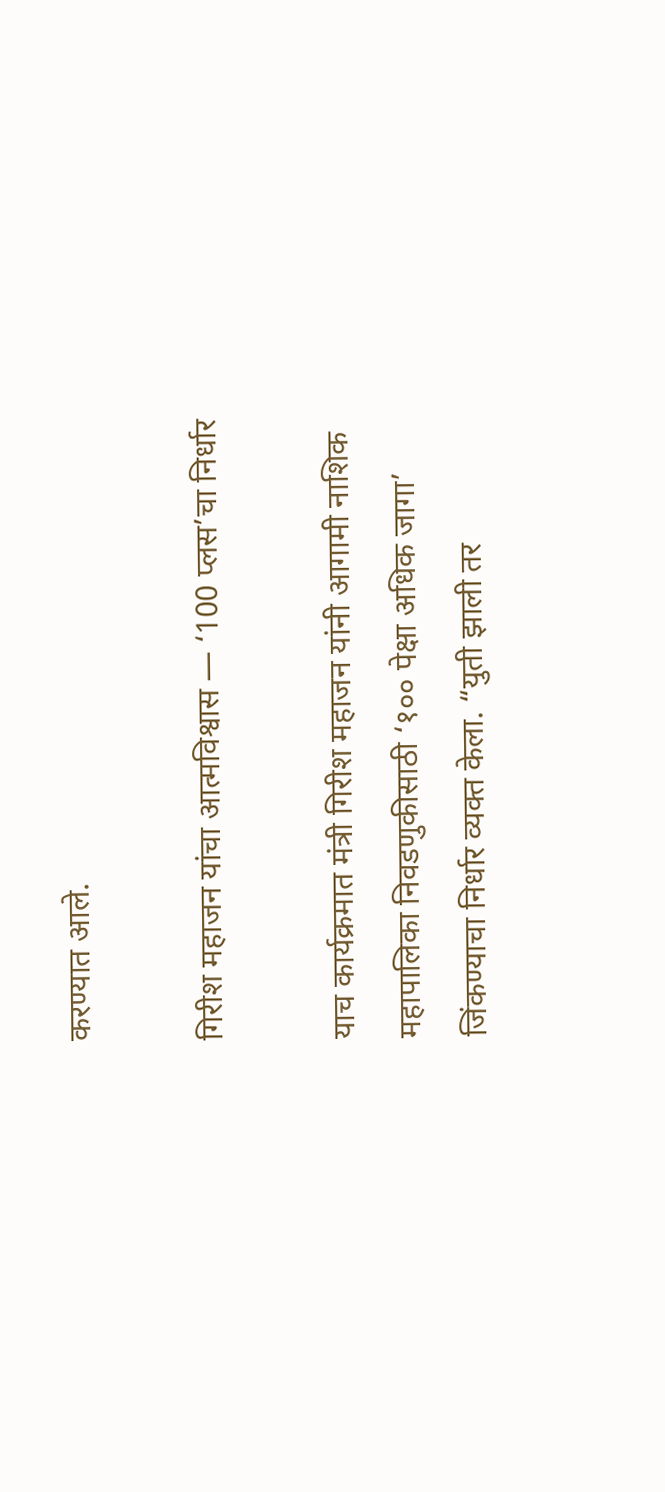करण्यात आले.

गिरीश महाजन यांचा आत्मविश्वास — ‘100 प्लस’चा निर्धार

याच कार्यक्रमात मंत्री गिरीश महाजन यांनी आगामी नाशिक महापालिका निवडणुकीसाठी ‘१०० पेक्षा अधिक जागा’ जिंकण्याचा निर्धार व्यक्त केला. “युती झाली तर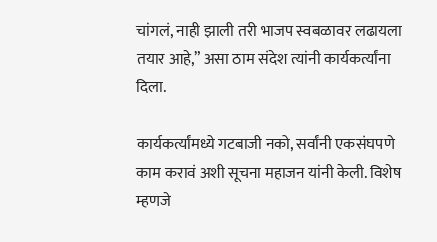चांगलं, नाही झाली तरी भाजप स्वबळावर लढायला तयार आहे,” असा ठाम संदेश त्यांनी कार्यकर्त्यांना दिला.

कार्यकर्त्यांमध्ये गटबाजी नको, सर्वांनी एकसंघपणे काम करावं अशी सूचना महाजन यांनी केली. विशेष म्हणजे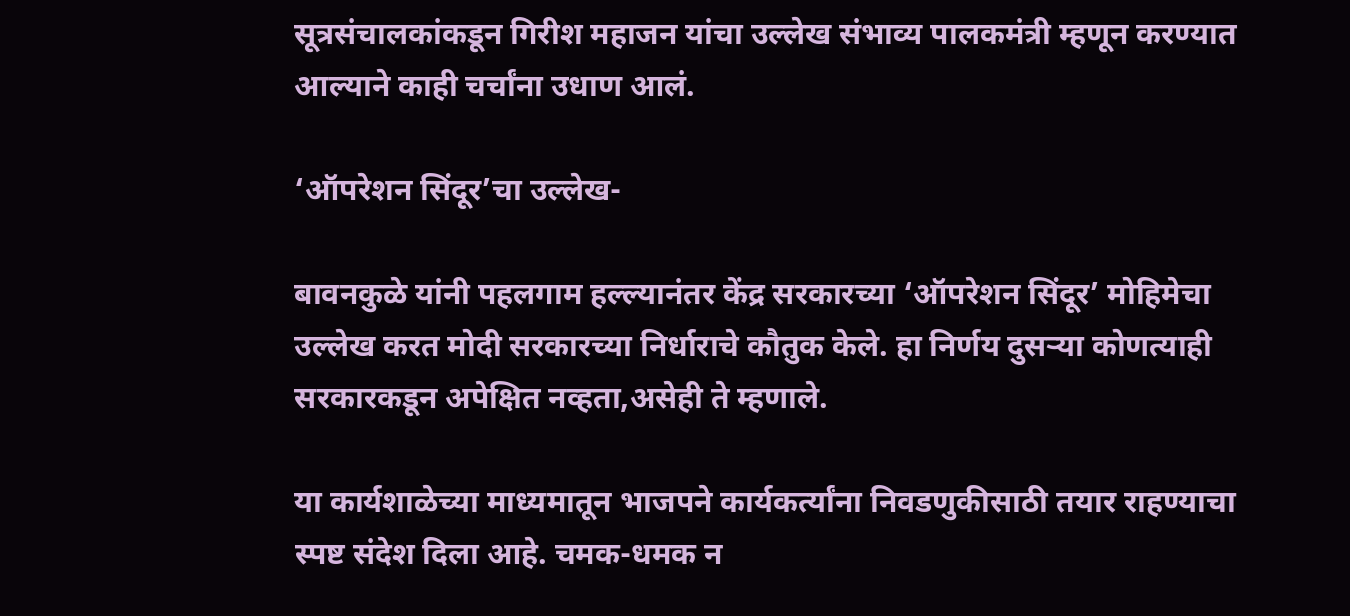सूत्रसंचालकांकडून गिरीश महाजन यांचा उल्लेख संभाव्य पालकमंत्री म्हणून करण्यात आल्याने काही चर्चांना उधाण आलं.

‘ऑपरेशन सिंदूर’चा उल्लेख-

बावनकुळे यांनी पहलगाम हल्ल्यानंतर केंद्र सरकारच्या ‘ऑपरेशन सिंदूर’ मोहिमेचा उल्लेख करत मोदी सरकारच्या निर्धाराचे कौतुक केले. हा निर्णय दुसऱ्या कोणत्याही सरकारकडून अपेक्षित नव्हता,असेही ते म्हणाले.

या कार्यशाळेच्या माध्यमातून भाजपने कार्यकर्त्यांना निवडणुकीसाठी तयार राहण्याचा स्पष्ट संदेश दिला आहे. चमक-धमक न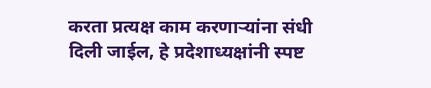करता प्रत्यक्ष काम करणाऱ्यांना संधी दिली जाईल, हे प्रदेशाध्यक्षांनी स्पष्ट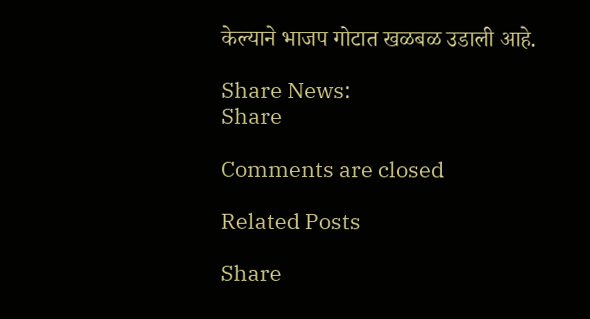केल्याने भाजप गोटात खळबळ उडाली आहे.

Share News:
Share

Comments are closed

Related Posts

Share